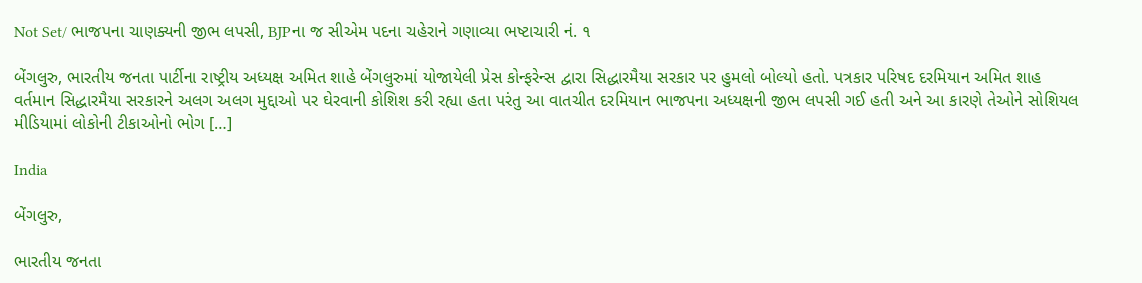Not Set/ ભાજપના ચાણક્યની જીભ લપસી, BJPના જ સીએમ પદના ચહેરાને ગણાવ્યા ભષ્ટાચારી નં. ૧

બેંગલુરુ, ભારતીય જનતા પાર્ટીના રાષ્ટ્રીય અધ્યક્ષ અમિત શાહે બેંગલુરુમાં યોજાયેલી પ્રેસ કોન્ફરેન્સ દ્વારા સિદ્ધારમૈયા સરકાર પર હુમલો બોલ્યો હતો. પત્રકાર પરિષદ દરમિયાન અમિત શાહ વર્તમાન સિદ્ધારમૈયા સરકારને અલગ અલગ મુદ્દાઓ પર ઘેરવાની કોશિશ કરી રહ્યા હતા પરંતુ આ વાતચીત દરમિયાન ભાજપના અધ્યક્ષની જીભ લપસી ગઈ હતી અને આ કારણે તેઓને સોશિયલ મીડિયામાં લોકોની ટીકાઓનો ભોગ […]

India

બેંગલુરુ,

ભારતીય જનતા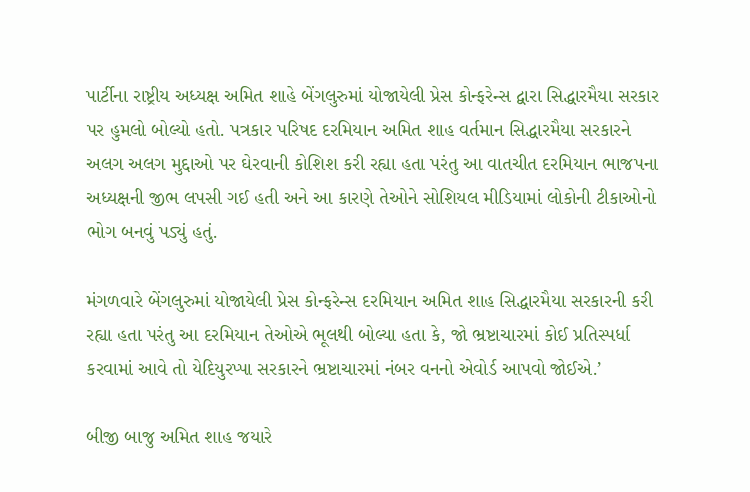પાર્ટીના રાષ્ટ્રીય અધ્યક્ષ અમિત શાહે બેંગલુરુમાં યોજાયેલી પ્રેસ કોન્ફરેન્સ દ્વારા સિદ્ધારમૈયા સરકાર પર હુમલો બોલ્યો હતો. પત્રકાર પરિષદ દરમિયાન અમિત શાહ વર્તમાન સિદ્ધારમૈયા સરકારને અલગ અલગ મુદ્દાઓ પર ઘેરવાની કોશિશ કરી રહ્યા હતા પરંતુ આ વાતચીત દરમિયાન ભાજપના અધ્યક્ષની જીભ લપસી ગઈ હતી અને આ કારણે તેઓને સોશિયલ મીડિયામાં લોકોની ટીકાઓનો ભોગ બનવું પડ્યું હતું.

મંગળવારે બેંગલુરુમાં યોજાયેલી પ્રેસ કોન્ફરેન્સ દરમિયાન અમિત શાહ સિદ્ધારમૈયા સરકારની કરી રહ્યા હતા પરંતુ આ દરમિયાન તેઓએ ભૂલથી બોલ્યા હતા કે, જો ભ્રષ્ટાચારમાં કોઈ પ્રતિસ્પર્ધા કરવામાં આવે તો યેદિયુરપ્પા સરકારને ભ્રષ્ટાચારમાં નંબર વનનો એવોર્ડ આપવો જોઈએ.’

બીજી બાજુ અમિત શાહ જયારે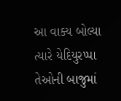આ વાક્ય બોલ્યા ત્યારે યેદિયુરપ્પા તેઓની બાજુમાં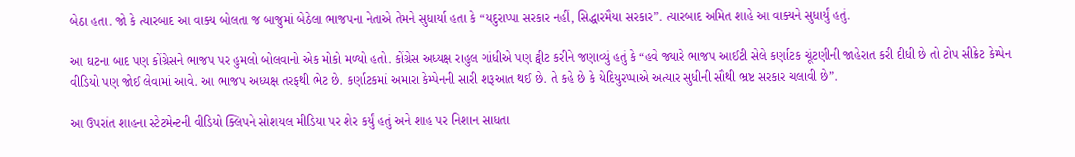બેઠા હતા. જો કે ત્યારબાદ આ વાક્ય બોલતા જ બાજુમાં બેઠેલા ભાજપના નેતાએ તેમને સુધાર્યા હતા કે “યદુરાપ્પા સરકાર નહીં, સિદ્ધારમૈયા સરકાર”. ત્યારબાદ અમિત શાહે આ વાક્યને સુધાર્યું હતું.

આ ઘટના બાદ પણ કોંગ્રેસને ભાજપ પર હુમલો બોલવાનો એક મોકો મળ્યો હતો. કોંગ્રેસ અધ્યક્ષ રાહુલ ગાંધીએ પણ ટ્વીટ કરીને જણાવ્યું હતું કે “હવે જ્યારે ભાજપ આઈટી સેલે કર્ણાટક ચૂંટણીની જાહેરાત કરી દીધી છે તો ટોપ સીક્રેટ કેમ્પેન વીડિયો પણ જોઈ લેવામાં આવે. આ ભાજપ અધ્યક્ષ તરફથી ભેટ છે. કર્ણાટકમાં અમારા કેમ્પેનની સારી શરૂઆત થઈ છે. તે કહે છે કે યેદિયુરપ્પાએ અત્યાર સુધીની સૌથી ભ્રષ્ટ સરકાર ચલાવી છે”.

આ ઉપરાંત શાહના સ્ટેટમેન્ટની વીડિયો ક્લિપને સોશયલ મીડિયા પર શેર કર્યું હતું અને શાહ પર નિશાન સાધતા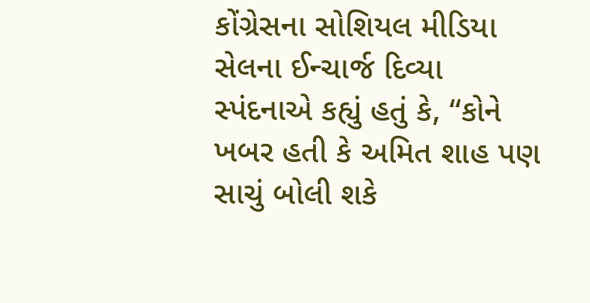કોંગ્રેસના સોશિયલ મીડિયા સેલના ઈન્ચાર્જ દિવ્યા સ્પંદનાએ કહ્યું હતું કે, “કોને ખબર હતી કે અમિત શાહ પણ સાચું બોલી શકે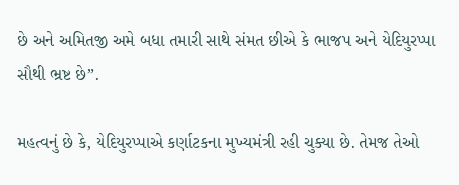છે અને અમિતજી અમે બધા તમારી સાથે સંમત છીએ કે ભાજપ અને યેદિયુરપ્પા સૌથી ભ્રષ્ટ છે”.

મહત્વનું છે કે, યેદિયુરપ્પાએ કર્ણાટકના મુખ્યમંત્રી રહી ચુક્યા છે. તેમજ તેઓ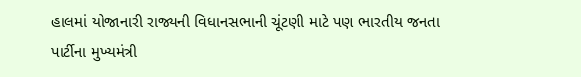હાલમાં યોજાનારી રાજ્યની વિધાનસભાની ચૂંટણી માટે પણ ભારતીય જનતા પાર્ટીના મુખ્યમંત્રી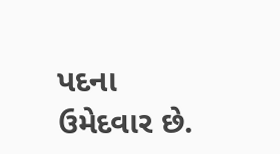પદના ઉમેદવાર છે.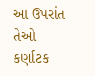આ ઉપરાંત તેઓ કર્ણાટક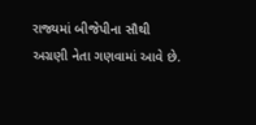રાજ્યમાં બીજેપીના સૌથી અગ્રણી નેતા ગણવામાં આવે છે.